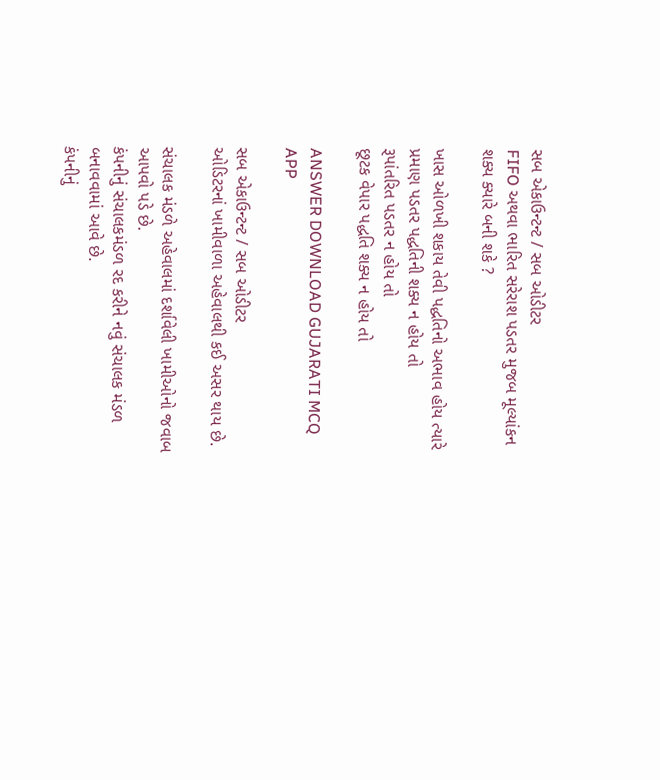સબ એકાઉન્ટન્ટ / સબ ઓડીટર
FIFO અથવા ભારિત સરેરાશ પડતર મુજબ મૂલ્યાંકન શક્ય ક્યારે બની શકે ?

ખાસ ઓળખી શકાય તેવી પદ્ધતિનો અભાવ હોય ત્યારે
પ્રમાણ પડતર પદ્ધતિની શક્ય ન હોય તો
રૂપાંતરિત પડતર ન હોય તો
છૂટક વેપાર પદ્ધતિ શક્ય ન હોય તો

ANSWER DOWNLOAD GUJARATI MCQ APP

સબ એકાઉન્ટન્ટ / સબ ઓડીટર
ઓડિટરનાં ખામીવાળા અહેવાલથી કઈ અસર થાય છે.

સંચાલક મંડળે અહેવાલમાં દર્શાવેલી ખામીઓનો જવાબ આપવો પડે છે.
કંપનીનું સંચાલકમંડળ રદ કરીને નવું સંચાલક મંડળ બનાવવામાં આવે છે.
કંપનીનું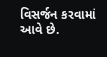વિસર્જન કરવામાં આવે છે.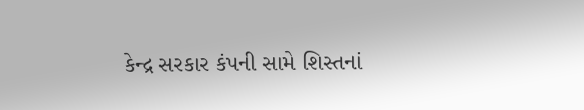કેન્દ્ર સરકાર કંપની સામે શિસ્તનાં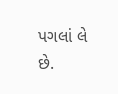પગલાં લે છે.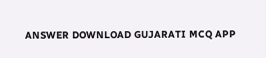ANSWER DOWNLOAD GUJARATI MCQ APP